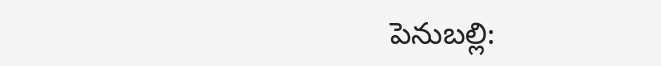పెనుబల్లి: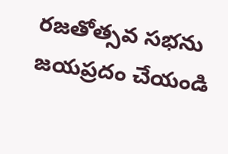రజతోత్సవ సభను జయప్రదం చేయండి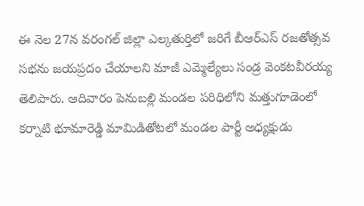ఈ నెల 27న వరంగల్ జిల్లా ఎల్కతుర్తిలో జరిగే బీఆర్ఎస్ రజతోత్సవ సభను జయప్రదం చేయాలని మాజీ ఎమ్మెల్యేలు సండ్ర వెంకటవీరయ్య తెలిపారు. ఆదివారం పెనుబల్లి మండల పరిధిలోని మత్తుగూడెంలో కర్నాటి భూమారెడ్డి మామిడితోటలో మండల పార్టీ అధ్యక్షుడు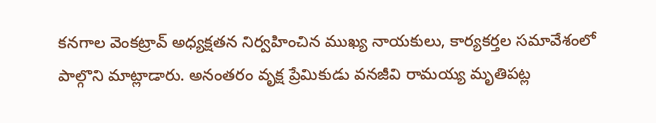కనగాల వెంకట్రావ్ అధ్యక్షతన నిర్వహించిన ముఖ్య నాయకులు, కార్యకర్తల సమావేశంలో పాల్గొని మాట్లాడారు. అనంతరం వృక్ష ప్రేమికుడు వనజీవి రామయ్య మృతిపట్ల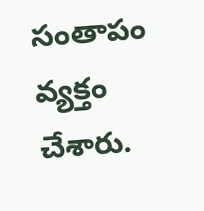సంతాపం వ్యక్తం చేశారు.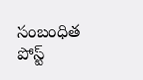సంబంధిత పోస్ట్